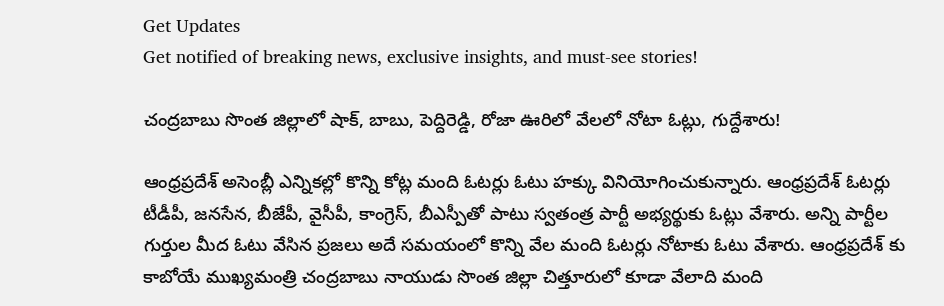Get Updates
Get notified of breaking news, exclusive insights, and must-see stories!

చంద్రబాబు సొంత జిల్లాలో షాక్, బాబు, పెద్దిరెడ్డి, రోజా ఊరిలో వేలలో నోటా ఓట్లు, గుద్దేశారు!

ఆంధ్రప్రదేశ్ అసెంబ్లీ ఎన్నికల్లో కొన్ని కోట్ల మంది ఓటర్లు ఓటు హక్కు వినియోగించుకున్నారు. ఆంధ్రప్రదేశ్ ఓటర్లు టీడీపీ, జనసేన, బీజేపీ, వైసీపీ, కాంగ్రెస్, బీఎస్పీతో పాటు స్వతంత్ర పార్టీ అభ్యర్థుకు ఓట్లు వేశారు. అన్ని పార్టీల గుర్తుల మీద ఓటు వేసిన ప్రజలు అదే సమయంలో కొన్ని వేల మంది ఓటర్లు నోటాకు ఓటు వేశారు. ఆంధ్రప్రదేశ్ కు కాబోయే ముఖ్యమంత్రి చంద్రబాబు నాయుడు సొంత జిల్లా చిత్తూరులో కూడా వేలాది మంది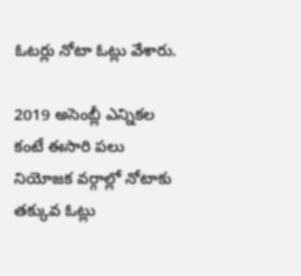ఓటర్లు నోటా ఓట్లు వేశారు.

2019 అసెంబ్లీ ఎన్నికల కంటే ఈసారి పలు నియోజక వర్గాల్లో నోటాకు తక్కువ ఓట్లు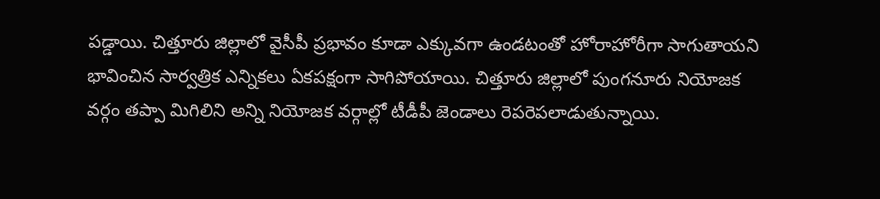పడ్డాయి. చిత్తూరు జిల్లాలో వైసీపీ ప్రభావం కూడా ఎక్కువగా ఉండటంతో హోరాహోరీగా సాగుతాయని భావించిన సార్వత్రిక ఎన్నికలు ఏకపక్షంగా సాగిపోయాయి. చిత్తూరు జిల్లాలో పుంగనూరు నియోజక వర్గం తప్పా మిగిలిని అన్ని నియోజక వర్గాల్లో టీడీపీ జెండాలు రెపరెపలాడుతున్నాయి.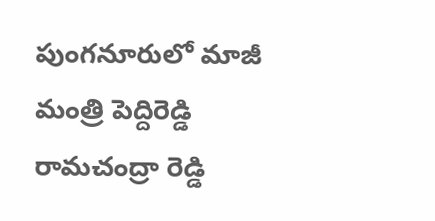పుంగనూరులో మాజీ మంత్రి పెద్దిరెడ్డి రామచంద్రా రెడ్డి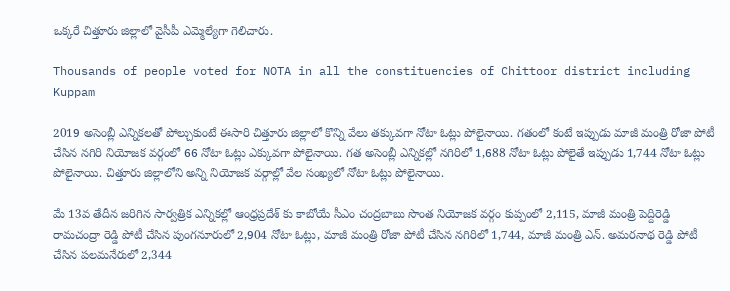ఒక్కరే చిత్తూరు జిల్లాలో వైసీపీ ఎమ్మెల్యేగా గెలిచారు.

Thousands of people voted for NOTA in all the constituencies of Chittoor district including Kuppam

2019 అసెంబ్లీ ఎన్నికలతో పోల్చుకుంటే ఈసారి చిత్తూరు జిల్లాలో కొన్ని వేలు తక్కువగా నోటా ఓట్లు పోలైనాయి. గతంలో కంటే ఇప్పుడు మాజీ మంత్రి రోజా పోటీ చేసిన నగిరి నియోజక వర్గంలో 66 నోటా ఓట్లు ఎక్కువగా పోలైనాయి. గత అసెంబ్లీ ఎన్నికల్లో నగిరిలో 1,688 నోటా ఓట్లు పోలైతే ఇప్పుడు 1,744 నోటా ఓట్లు పోలైనాయి. చిత్తూరు జిల్లాలోని అన్ని నియోజక వర్గాల్లో వేల సంఖ్యలో నోటా ఓట్లు పోలైనాయి.

మే 13వ తేదీన జరిగిన సార్వత్రిక ఎన్నికల్లో ఆంధ్రప్రదేశ్ కు కాబోయే సీఎం చంద్రబాబు సొంత నియోజక వర్గం కుప్పంలో 2,115, మాజీ మంత్రి పెద్దిరెడ్డి రామచంద్రా రెడ్డి పోటీ చేసిన పుంగనూరులో 2,904 నోటా ఓట్లు, మాజీ మంత్రి రోజా పోటీ చేసిన నగిరిలో 1,744, మాజీ మంత్రి ఎన్. అమరనాథ రెడ్డి పోటీ చేసిన పలమనేరులో 2,344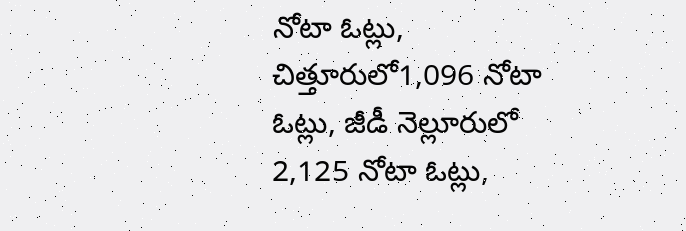నోటా ఓట్లు, చిత్తూరులో1,096 నోటా ఓట్లు, జీడీ నెల్లూరులో 2,125 నోటా ఓట్లు,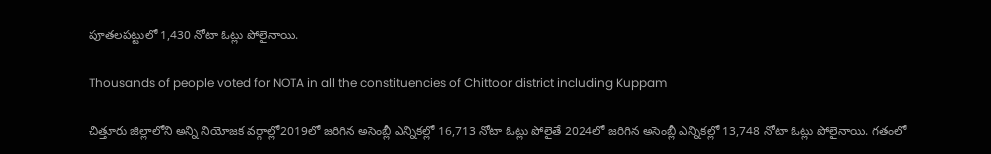పూతలపట్టులో 1,430 నోటా ఓట్లు పోలైనాయి.

Thousands of people voted for NOTA in all the constituencies of Chittoor district including Kuppam

చిత్తూరు జిల్లాలోని అన్ని నియోజక వర్గాల్లో2019లో జరిగిన అసెంబ్లీ ఎన్నికల్లో 16,713 నోటా ఓట్లు పోలైతే 2024లో జరిగిన అసెంబ్లీ ఎన్నికల్లో 13,748 నోటా ఓట్లు పోలైనాయి. గతంలో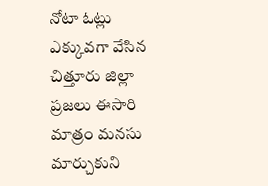నోటా ఓట్లు ఎక్కువగా వేసిన చిత్తూరు జిల్లా ప్రజలు ఈసారి మాత్రం మనసు మార్చుకుని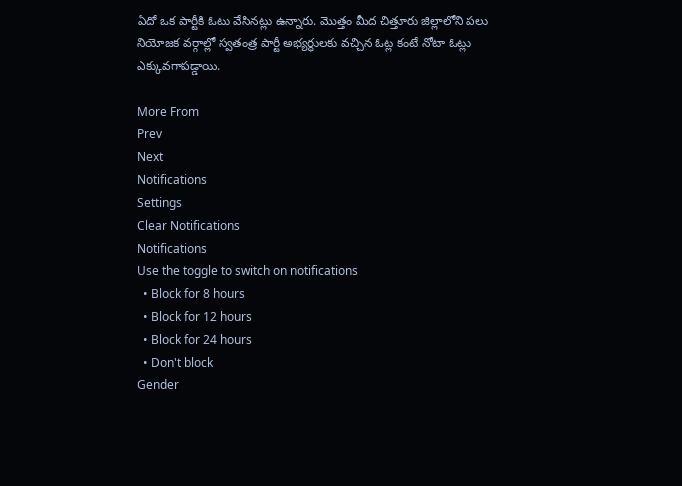ఏదో ఒక పార్టీకి ఓటు వేసినట్లు ఉన్నారు. మొత్తం మీద చిత్తూరు జిల్లాలోని పలు నియోజక వర్గాల్లో స్వతంత్ర పార్టీ అభ్యర్థులకు వచ్చిన ఓట్ల కంటే నోటా ఓట్లు ఎక్కువగాపడ్డాయి.

More From
Prev
Next
Notifications
Settings
Clear Notifications
Notifications
Use the toggle to switch on notifications
  • Block for 8 hours
  • Block for 12 hours
  • Block for 24 hours
  • Don't block
Gender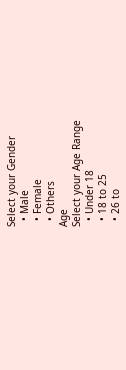Select your Gender
  • Male
  • Female
  • Others
Age
Select your Age Range
  • Under 18
  • 18 to 25
  • 26 to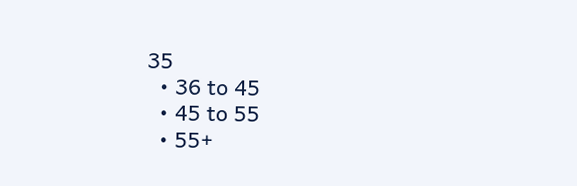35
  • 36 to 45
  • 45 to 55
  • 55+